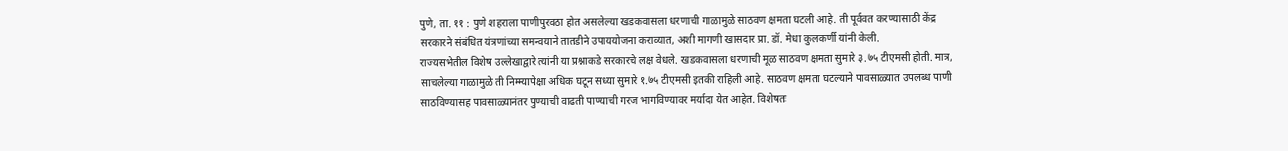पुणे, ता. ११ : पुणे शहराला पाणीपुरवठा होत असलेल्या खडकवासला धरणाची गाळामुळे साठवण क्षमता घटली आहे. ती पूर्ववत करण्यासाठी केंद्र सरकारने संबंधित यंत्रणांच्या समन्वयाने तातडीने उपाययोजना कराव्यात, अशी मागणी खासदार प्रा. डॉ. मेधा कुलकर्णी यांनी केली.
राज्यसभेतील विशेष उल्लेखाद्वारे त्यांनी या प्रश्नाकडे सरकारचे लक्ष वेधले. खडकवासला धरणाची मूळ साठवण क्षमता सुमारे ३.७५ टीएमसी होती. मात्र, साचलेल्या गाळामुळे ती निम्म्यापेक्षा अधिक घटून सध्या सुमारे १.७५ टीएमसी इतकी राहिली आहे. साठवण क्षमता घटल्याने पावसाळ्यात उपलब्ध पाणी साठविण्यासह पावसाळ्यानंतर पुण्याची वाढती पाण्याची गरज भागविण्यावर मर्यादा येत आहेत. विशेषतः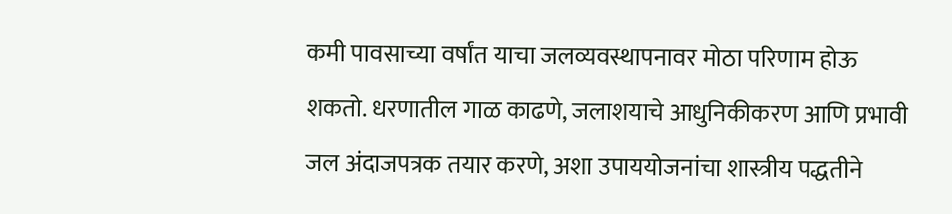कमी पावसाच्या वर्षांत याचा जलव्यवस्थापनावर मोठा परिणाम होऊ शकतो. धरणातील गाळ काढणे, जलाशयाचे आधुनिकीकरण आणि प्रभावी जल अंदाजपत्रक तयार करणे, अशा उपाययोजनांचा शास्त्रीय पद्धतीने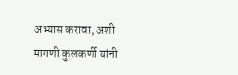अभ्यास करावा, अशी मागणी कुलकर्णी यांनी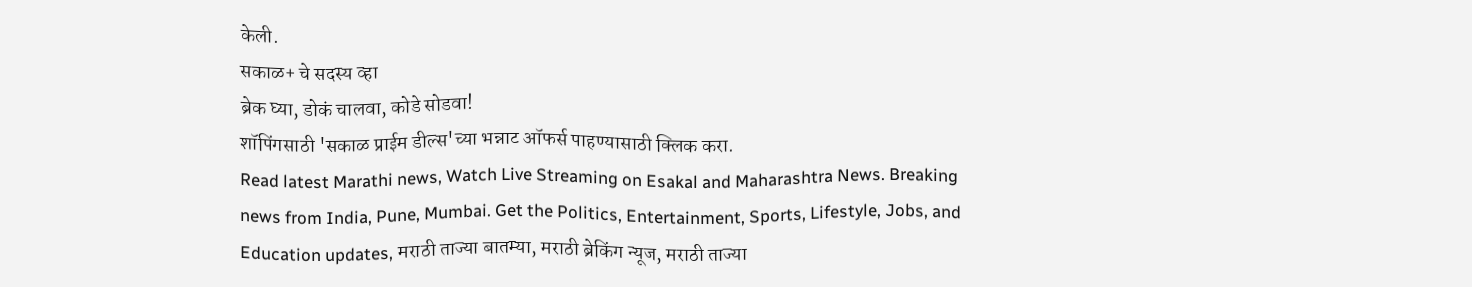केली.
सकाळ+ चे सदस्य व्हा
ब्रेक घ्या, डोकं चालवा, कोडे सोडवा!
शॉपिंगसाठी 'सकाळ प्राईम डील्स'च्या भन्नाट ऑफर्स पाहण्यासाठी क्लिक करा.
Read latest Marathi news, Watch Live Streaming on Esakal and Maharashtra News. Breaking news from India, Pune, Mumbai. Get the Politics, Entertainment, Sports, Lifestyle, Jobs, and Education updates, मराठी ताज्या बातम्या, मराठी ब्रेकिंग न्यूज, मराठी ताज्या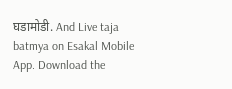घडामोडी. And Live taja batmya on Esakal Mobile App. Download the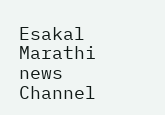Esakal Marathi news Channel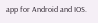app for Android and IOS.